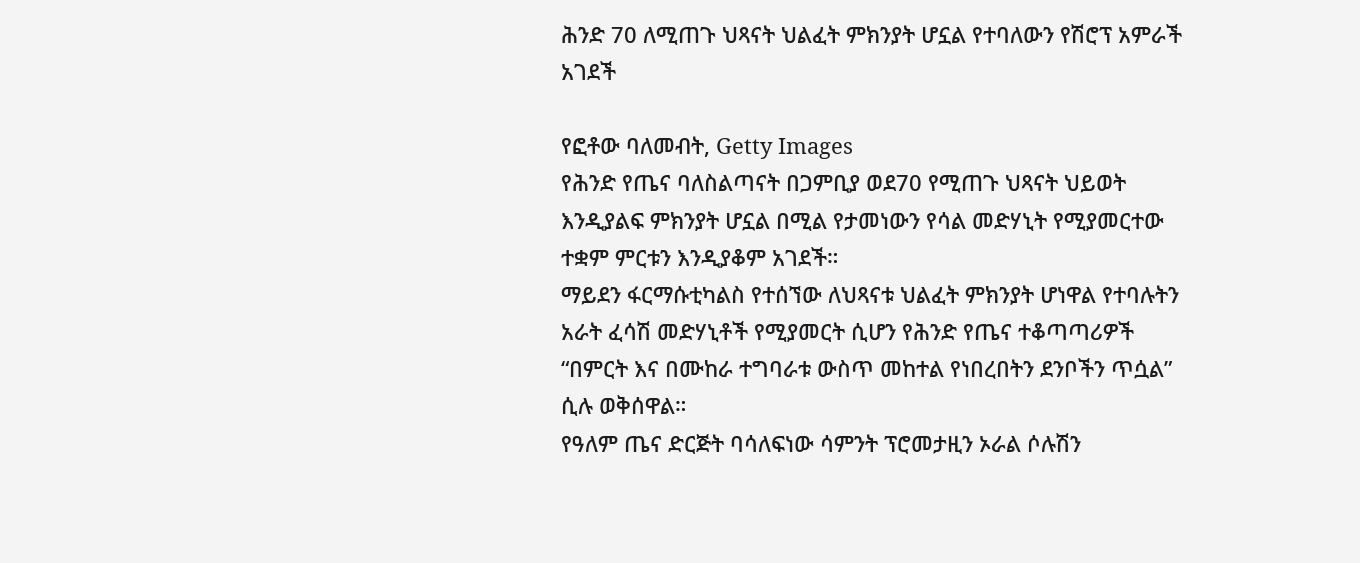ሕንድ 70 ለሚጠጉ ህጻናት ህልፈት ምክንያት ሆኗል የተባለውን የሽሮፕ አምራች አገደች

የፎቶው ባለመብት, Getty Images
የሕንድ የጤና ባለስልጣናት በጋምቢያ ወደ70 የሚጠጉ ህጻናት ህይወት እንዲያልፍ ምክንያት ሆኗል በሚል የታመነውን የሳል መድሃኒት የሚያመርተው ተቋም ምርቱን እንዲያቆም አገደች።
ማይደን ፋርማሱቲካልስ የተሰኘው ለህጻናቱ ህልፈት ምክንያት ሆነዋል የተባሉትን አራት ፈሳሽ መድሃኒቶች የሚያመርት ሲሆን የሕንድ የጤና ተቆጣጣሪዎች “በምርት እና በሙከራ ተግባራቱ ውስጥ መከተል የነበረበትን ደንቦችን ጥሷል” ሲሉ ወቅሰዋል።
የዓለም ጤና ድርጅት ባሳለፍነው ሳምንት ፕሮመታዚን ኦራል ሶሉሽን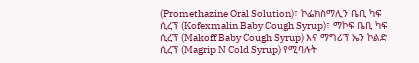(Promethazine Oral Solution)፣ ኮፌክስማሊን ቤቢ ካፍ ሲረፕ (Kofexmalin Baby Cough Syrup)፣ ማኮፍ ቤቢ ካፍ ሲረፕ (Makoff Baby Cough Syrup) እና ማግሪፕ ኤን ኮልድ ሲረፕ (Magrip N Cold Syrup) የሚባሉት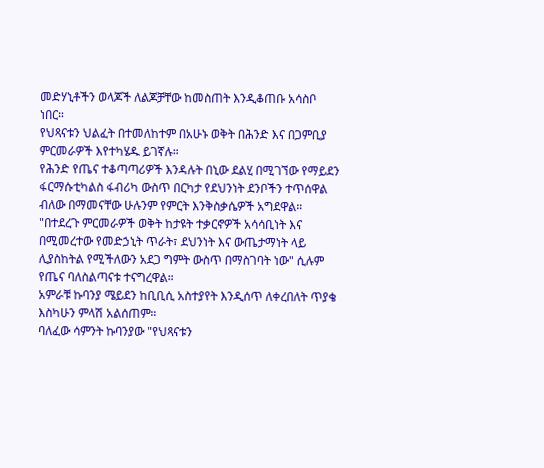መድሃኒቶችን ወላጆች ለልጆቻቸው ከመስጠት እንዲቆጠቡ አሳስቦ ነበር።
የህጻናቱን ህልፈት በተመለከተም በአሁኑ ወቅት በሕንድ እና በጋምቢያ ምርመራዎች እየተካሄዱ ይገኛሉ።
የሕንድ የጤና ተቆጣጣሪዎች እንዳሉት በኒው ደልሂ በሚገኘው የማይደን ፋርማሱቲካልስ ፋብሪካ ውስጥ በርካታ የደህንነት ደንቦችን ተጥሰዋል ብለው በማመናቸው ሁሉንም የምርት እንቅስቃሴዎች አግደዋል።
"በተደረጉ ምርመራዎች ወቅት ከታዩት ተቃርኖዎች አሳሳቢነት እና በሚመረተው የመድኃኒት ጥራት፣ ደህንነት እና ውጤታማነት ላይ ሊያስከትል የሚችለውን አደጋ ግምት ውስጥ በማስገባት ነው" ሲሉም የጤና ባለስልጣናቱ ተናግረዋል።
አምራቹ ኩባንያ ሜይደን ከቢቢሲ አስተያየት እንዲሰጥ ለቀረበለት ጥያቄ እስካሁን ምላሽ አልሰጠም።
ባለፈው ሳምንት ኩባንያው "የህጻናቱን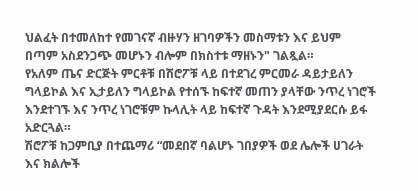ህልፈት በተመለከተ የመገናኛ ብዙሃን ዘገባዎችን መስማቱን እና ይህም በጣም አስደንጋጭ መሆኑን ብሎም በክስተቱ ማዘኑን" ገልጿል።
የአለም ጤና ድርጅት ምርቶቹ በሽሮፖቹ ላይ በተደገረ ምርመራ ዳይታይለን ግላይኮል እና ኢታይለን ግላይኮል የተሰኙ ከፍተኛ መጠን ያላቸው ንጥረ ነገሮች እንደተገኙ እና ንጥረ ነገሮቹም ኩላሊት ላይ ከፍተኛ ጉዳት እንደሚያደርሱ ይፋ አድርጓል።
ሽሮፖቹ ከጋምቢያ በተጨማሪ “መደበኛ ባልሆኑ ገበያዎች ወደ ሌሎች ሀገራት እና ክልሎች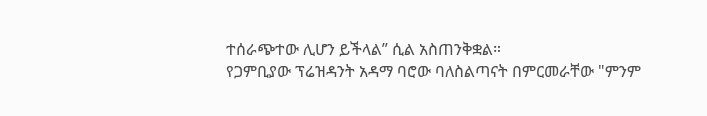ተሰራጭተው ሊሆን ይችላል” ሲል አስጠንቅቋል።
የጋምቢያው ፕሬዝዳንት አዳማ ባሮው ባለስልጣናት በምርመራቸው "ምንም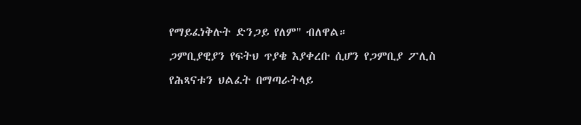የማይፈነቅሉት ድንጋይ የለም" ብለዋል።
ጋምቢያዊያን የፍትህ ጥያቄ እያቀረቡ ሲሆን የጋምቢያ ፖሊስ የሕጻናቱን ህልፈት በማጣራትላይ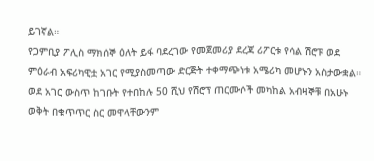ይገኛል።
የጋምቢያ ፖሊስ ማክሰኞ ዕለት ይፋ ባደረገው የመጀመሪያ ደረጃ ሪፖርቱ የሳል ሽሮፑ ወደ ምዕራብ አፍሪካዊቷ አገር የሚያስመጣው ድርጅት ተቀማጭነቱ አሜሪካ መሆኑን አስታውቋል።
ወደ አገር ውስጥ ከገቡት የተበከሉ 50 ሺህ የሽሮፕ ጠርሙሶች መካከል አብዛኞቹ በአሁኑ ወቅት በቁጥጥር ስር መዋላቸውንም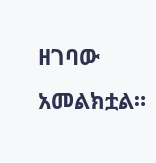ዘገባው አመልክቷል።